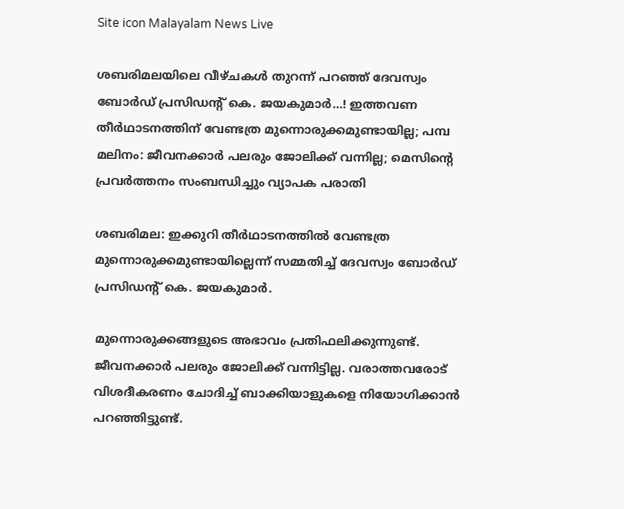Site icon Malayalam News Live

ശബരിമലയിലെ വീഴ്ചകള്‍ തുറന്ന് പറഞ്ഞ് ദേവസ്വം ബോര്‍ഡ് പ്രസിഡന്റ് കെ. ജയകുമാര്‍…! ഇത്തവണ തീര്‍ഥാടനത്തിന് വേണ്ടത്ര മുന്നൊരുക്കമുണ്ടായില്ല; പമ്പ മലിനം: ജീവനക്കാര്‍ പലരും ജോലിക്ക് വന്നില്ല; മെസിന്റെ പ്രവര്‍ത്തനം സംബന്ധിച്ചും വ്യാപക പരാതി

ശബരിമല: ഇക്കുറി തീര്‍ഥാടനത്തില്‍ വേണ്ടത്ര മുന്നൊരുക്കമുണ്ടായില്ലെന്ന് സമ്മതിച്ച്‌ ദേവസ്വം ബോര്‍ഡ് പ്രസിഡന്റ് കെ. ജയകുമാര്‍.

മുന്നൊരുക്കങ്ങളുടെ അഭാവം പ്രതിഫലിക്കുന്നുണ്ട്. ജീവനക്കാര്‍ പലരും ജോലിക്ക് വന്നിട്ടില്ല. വരാത്തവരോട് വിശദീകരണം ചോദിച്ച്‌ ബാക്കിയാളുകളെ നിയോഗിക്കാന്‍ പറഞ്ഞിട്ടുണ്ട്.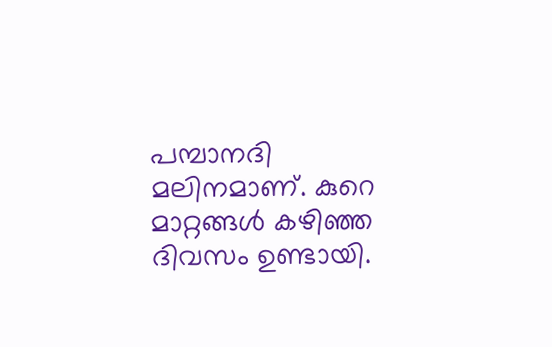പമ്പാനദി മലിനമാണ്. കുറെ മാറ്റങ്ങള്‍ കഴിഞ്ഞ ദിവസം ഉണ്ടായി.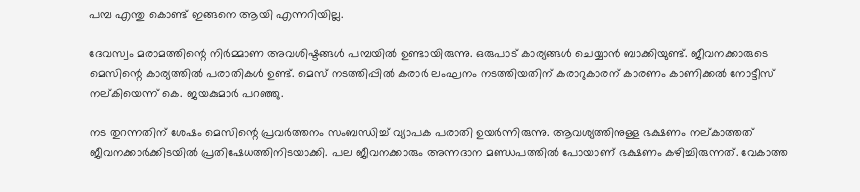പമ്പ എന്തു കൊണ്ട് ഇങ്ങനെ ആയി എന്നറിയില്ല.

ദേവസ്വം മരാമത്തിന്റെ നിര്‍മ്മാണ അവശിഷ്ടങ്ങള്‍ പമ്പയില്‍ ഉണ്ടായിരുന്നു. ഒരുപാട് കാര്യങ്ങള്‍ ചെയ്യാന്‍ ബാക്കിയുണ്ട്. ജീവനക്കാരുടെ മെസിന്റെ കാര്യത്തില്‍ പരാതികള്‍ ഉണ്ട്. മെസ് നടത്തിപ്പില്‍ കരാര്‍ ലംഘനം നടത്തിയതിന് കരാറുകാരന് കാരണം കാണിക്കല്‍ നോട്ടീസ് നല്കിയെന്ന് കെ. ജയകുമാര്‍ പറഞ്ഞു.

നട തുറന്നതിന് ശേഷം മെസിന്റെ പ്രവര്‍ത്തനം സംബന്ധിച്ച്‌ വ്യാപക പരാതി ഉയര്‍ന്നിരുന്നു. ആവശ്യത്തിനുള്ള ഭക്ഷണം നല്കാത്തത് ജീവനക്കാര്‍ക്കിടയില്‍ പ്രതിഷേധത്തിനിടയാക്കി. പല ജീവനക്കാരും അന്നദാന മണ്ഡപത്തില്‍ പോയാണ് ഭക്ഷണം കഴിച്ചിരുന്നത്. വേകാത്ത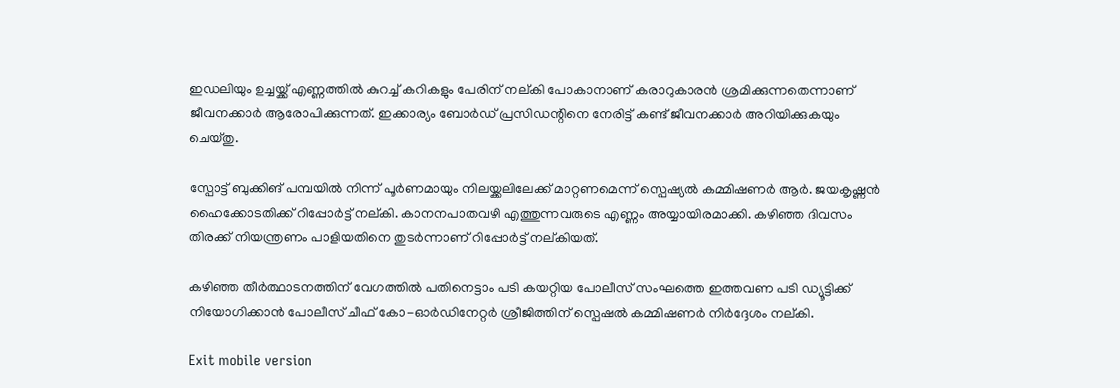ഇഡലിയും ഉച്ചയ്ക്ക് എണ്ണത്തില്‍ കുറച്ച്‌ കറികളും പേരിന് നല്കി പോകാനാണ് കരാറുകാരന്‍ ശ്രമിക്കുന്നതെന്നാണ് ജീവനക്കാര്‍ ആരോപിക്കുന്നത്. ഇക്കാര്യം ബോര്‍ഡ് പ്രസിഡന്റിനെ നേരിട്ട് കണ്ട് ജീവനക്കാര്‍ അറിയിക്കുകയും ചെയ്തു.

സ്പോട്ട് ബുക്കിങ് പമ്പയില്‍ നിന്ന് പൂര്‍ണമായും നിലയ്ക്കലിലേക്ക് മാറ്റണമെന്ന് സ്പെഷ്യല്‍ കമ്മിഷണര്‍ ആര്‍. ജയകൃഷ്ണന്‍ ഹൈക്കോടതിക്ക് റിപ്പോര്‍ട്ട് നല്കി. കാനനപാതവഴി എത്തുന്നവരുടെ എണ്ണം അയ്യായിരമാക്കി. കഴിഞ്ഞ ദിവസം തിരക്ക് നിയന്ത്രണം പാളിയതിനെ തുടര്‍ന്നാണ് റിപ്പോര്‍ട്ട് നല്കിയത്.

കഴിഞ്ഞ തീര്‍ത്ഥാടനത്തിന് വേഗത്തില്‍ പതിനെട്ടാം പടി കയറ്റിയ പോലീസ് സംഘത്തെ ഇത്തവണ പടി ഡ്യൂട്ടിക്ക് നിയോഗിക്കാന്‍ പോലീസ് ചീഫ് കോ-ഓര്‍ഡിനേറ്റര്‍ ശ്രീജിത്തിന് സ്പെഷല്‍ കമ്മിഷണര്‍ നിര്‍ദ്ദേശം നല്കി.

Exit mobile version